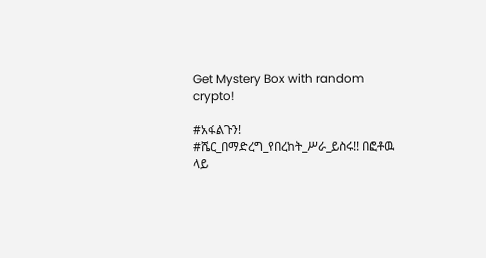Get Mystery Box with random crypto!

#አፋልጉን! #ሼር_በማድረግ_የበረከት_ሥራ_ይስሩ!! በፎቶዉ ላይ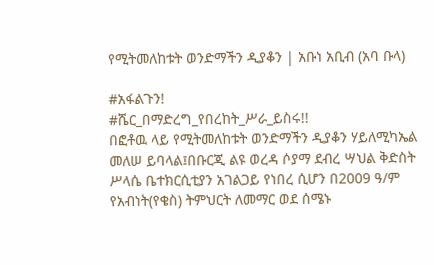የሚትመለከቱት ወንድማችን ዲያቆን | አቡነ አቢብ (አባ ቡላ)

#አፋልጉን!
#ሼር_በማድረግ_የበረከት_ሥራ_ይስሩ!!
በፎቶዉ ላይ የሚትመለከቱት ወንድማችን ዲያቆን ሃይለሚካኤል መለሠ ይባላል፤በቡርጂ ልዩ ወረዳ ሶያማ ደብረ ሣህል ቅድስት ሥላሴ ቤተክርሲቲያን አገልጋይ የነበረ ሲሆን በ2009 ዓ/ም የአብነት(የቄስ) ትምህርት ለመማር ወደ ሰሜኑ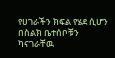የሀገራችን ክፍል የሄደ ሲሆን በስልክ ቤተሰቦቹን ካናገራቸዉ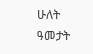ሁለት ዓመታት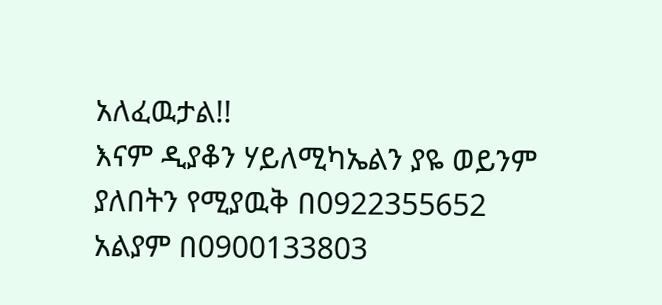አለፈዉታል!!
እናም ዲያቆን ሃይለሚካኤልን ያዬ ወይንም ያለበትን የሚያዉቅ በ0922355652 አልያም በ0900133803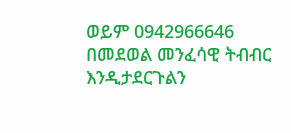ወይም 0942966646 በመደወል መንፈሳዊ ትብብር እንዲታደርጉልን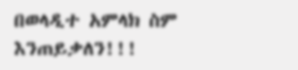በወላዲተ አምላክ ስም እንጠይቃለን!!!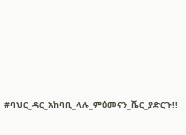#ባህር_ዳር_አከባቢ_ላሉ_ምዕመናን_ሼር_ያድርጉ!!